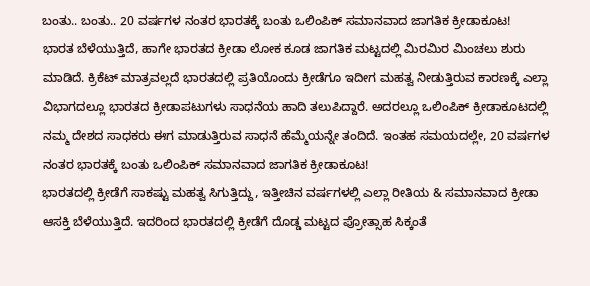ಬಂತು.. ಬಂತು.. 20 ವರ್ಷಗಳ ನಂತರ ಭಾರತಕ್ಕೆ ಬಂತು ಒಲಿಂಪಿಕ್ ಸಮಾನವಾದ ಜಾಗತಿಕ ಕ್ರೀಡಾಕೂಟ!
ಭಾರತ ಬೆಳೆಯುತ್ತಿದೆ, ಹಾಗೇ ಭಾರತದ ಕ್ರೀಡಾ ಲೋಕ ಕೂಡ ಜಾಗತಿಕ ಮಟ್ಟದಲ್ಲಿ ಮಿರಮಿರ ಮಿಂಚಲು ಶುರು ಮಾಡಿದೆ. ಕ್ರಿಕೆಟ್ ಮಾತ್ರವಲ್ಲದೆ ಭಾರತದಲ್ಲಿ ಪ್ರತಿಯೊಂದು ಕ್ರೀಡೆಗೂ ಇದೀಗ ಮಹತ್ವ ನೀಡುತ್ತಿರುವ ಕಾರಣಕ್ಕೆ ಎಲ್ಲಾ ವಿಭಾಗದಲ್ಲೂ ಭಾರತದ ಕ್ರೀಡಾಪಟುಗಳು ಸಾಧನೆಯ ಹಾದಿ ತಲುಪಿದ್ದಾರೆ. ಅದರಲ್ಲೂ ಒಲಿಂಪಿಕ್ ಕ್ರೀಡಾಕೂಟದಲ್ಲಿ ನಮ್ಮ ದೇಶದ ಸಾಧಕರು ಈಗ ಮಾಡುತ್ತಿರುವ ಸಾಧನೆ ಹೆಮ್ಮೆಯನ್ನೇ ತಂದಿದೆ. ಇಂತಹ ಸಮಯದಲ್ಲೇ, 20 ವರ್ಷಗಳ ನಂತರ ಭಾರತಕ್ಕೆ ಬಂತು ಒಲಿಂಪಿಕ್ ಸಮಾನವಾದ ಜಾಗತಿಕ ಕ್ರೀಡಾಕೂಟ!
ಭಾರತದಲ್ಲಿ ಕ್ರೀಡೆಗೆ ಸಾಕಷ್ಟು ಮಹತ್ವ ಸಿಗುತ್ತಿದ್ದು, ಇತ್ತೀಚಿನ ವರ್ಷಗಳಲ್ಲಿ ಎಲ್ಲಾ ರೀತಿಯ & ಸಮಾನವಾದ ಕ್ರೀಡಾ ಆಸಕ್ತಿ ಬೆಳೆಯುತ್ತಿದೆ. ಇದರಿಂದ ಭಾರತದಲ್ಲಿ ಕ್ರೀಡೆಗೆ ದೊಡ್ಡ ಮಟ್ಟದ ಪ್ರೋತ್ಸಾಹ ಸಿಕ್ಕಂತೆ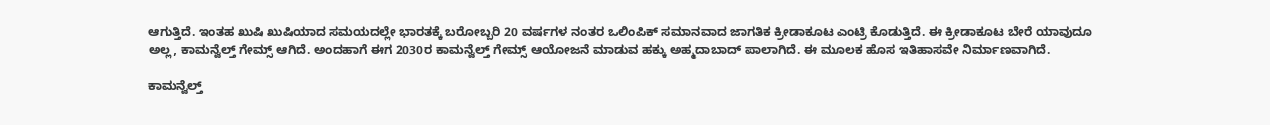ಆಗುತ್ತಿದೆ. ಇಂತಹ ಖುಷಿ ಖುಷಿಯಾದ ಸಮಯದಲ್ಲೇ ಭಾರತಕ್ಕೆ ಬರೋಬ್ಬರಿ 20 ವರ್ಷಗಳ ನಂತರ ಒಲಿಂಪಿಕ್ ಸಮಾನವಾದ ಜಾಗತಿಕ ಕ್ರೀಡಾಕೂಟ ಎಂಟ್ರಿ ಕೊಡುತ್ತಿದೆ. ಈ ಕ್ರೀಡಾಕೂಟ ಬೇರೆ ಯಾವುದೂ ಅಲ್ಲ, ಕಾಮನ್ವೆಲ್ತ್ ಗೇಮ್ಸ್ ಆಗಿದೆ. ಅಂದಹಾಗೆ ಈಗ 2030ರ ಕಾಮನ್ವೆಲ್ತ್ ಗೇಮ್ಸ್ ಆಯೋಜನೆ ಮಾಡುವ ಹಕ್ಕು ಅಹ್ಮದಾಬಾದ್ ಪಾಲಾಗಿದೆ. ಈ ಮೂಲಕ ಹೊಸ ಇತಿಹಾಸವೇ ನಿರ್ಮಾಣವಾಗಿದೆ.

ಕಾಮನ್ವೆಲ್ತ್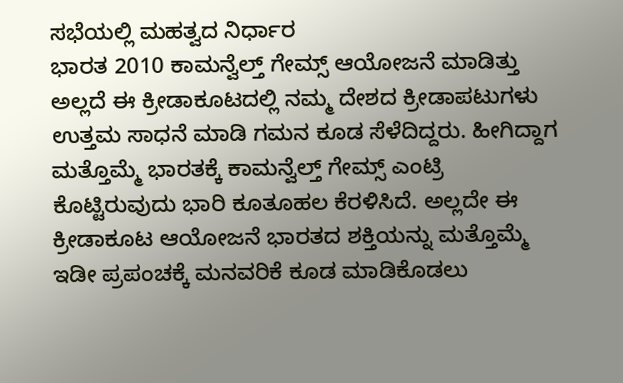ಸಭೆಯಲ್ಲಿ ಮಹತ್ವದ ನಿರ್ಧಾರ
ಭಾರತ 2010 ಕಾಮನ್ವೆಲ್ತ್ ಗೇಮ್ಸ್ ಆಯೋಜನೆ ಮಾಡಿತ್ತು ಅಲ್ಲದೆ ಈ ಕ್ರೀಡಾಕೂಟದಲ್ಲಿ ನಮ್ಮ ದೇಶದ ಕ್ರೀಡಾಪಟುಗಳು ಉತ್ತಮ ಸಾಧನೆ ಮಾಡಿ ಗಮನ ಕೂಡ ಸೆಳೆದಿದ್ದರು. ಹೀಗಿದ್ದಾಗ ಮತ್ತೊಮ್ಮೆ ಭಾರತಕ್ಕೆ ಕಾಮನ್ವೆಲ್ತ್ ಗೇಮ್ಸ್ ಎಂಟ್ರಿ ಕೊಟ್ಟಿರುವುದು ಭಾರಿ ಕೂತೂಹಲ ಕೆರಳಿಸಿದೆ. ಅಲ್ಲದೇ ಈ ಕ್ರೀಡಾಕೂಟ ಆಯೋಜನೆ ಭಾರತದ ಶಕ್ತಿಯನ್ನು ಮತ್ತೊಮ್ಮೆ ಇಡೀ ಪ್ರಪಂಚಕ್ಕೆ ಮನವರಿಕೆ ಕೂಡ ಮಾಡಿಕೊಡಲು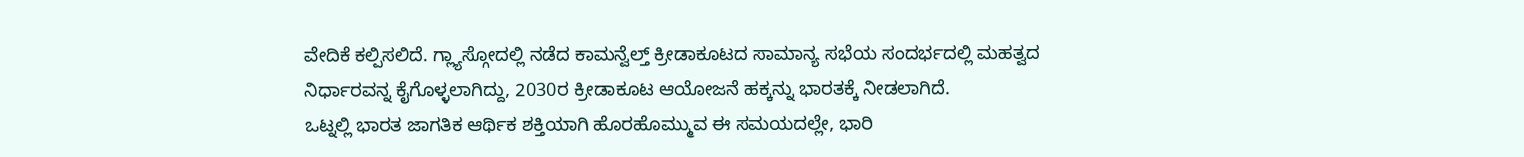ವೇದಿಕೆ ಕಲ್ಪಿಸಲಿದೆ. ಗ್ಲ್ಯಾಸ್ಗೋದಲ್ಲಿ ನಡೆದ ಕಾಮನ್ವೆಲ್ತ್ ಕ್ರೀಡಾಕೂಟದ ಸಾಮಾನ್ಯ ಸಭೆಯ ಸಂದರ್ಭದಲ್ಲಿ ಮಹತ್ವದ ನಿರ್ಧಾರವನ್ನ ಕೈಗೊಳ್ಳಲಾಗಿದ್ದು, 2030ರ ಕ್ರೀಡಾಕೂಟ ಆಯೋಜನೆ ಹಕ್ಕನ್ನು ಭಾರತಕ್ಕೆ ನೀಡಲಾಗಿದೆ.
ಒಟ್ನಲ್ಲಿ ಭಾರತ ಜಾಗತಿಕ ಆರ್ಥಿಕ ಶಕ್ತಿಯಾಗಿ ಹೊರಹೊಮ್ಮುವ ಈ ಸಮಯದಲ್ಲೇ, ಭಾರಿ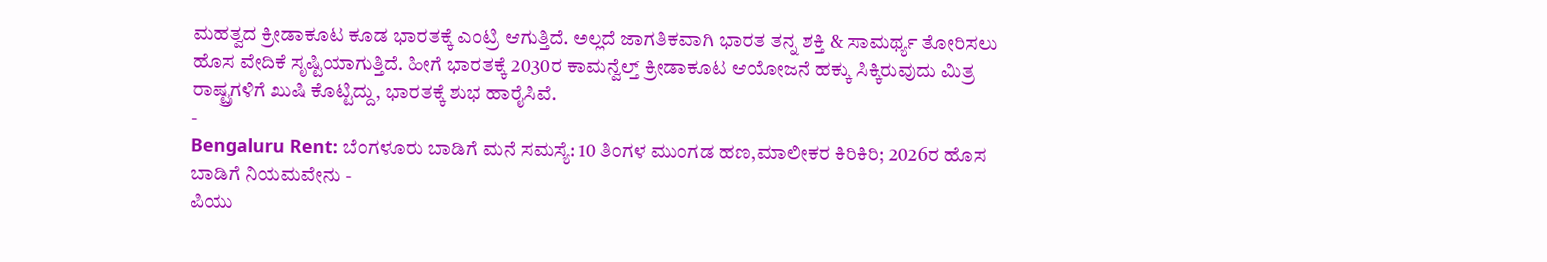ಮಹತ್ವದ ಕ್ರೀಡಾಕೂಟ ಕೂಡ ಭಾರತಕ್ಕೆ ಎಂಟ್ರಿ ಆಗುತ್ತಿದೆ. ಅಲ್ಲದೆ ಜಾಗತಿಕವಾಗಿ ಭಾರತ ತನ್ನ ಶಕ್ತಿ & ಸಾಮರ್ಥ್ಯ ತೋರಿಸಲು ಹೊಸ ವೇದಿಕೆ ಸೃಷ್ಟಿಯಾಗುತ್ತಿದೆ. ಹೀಗೆ ಭಾರತಕ್ಕೆ 2030ರ ಕಾಮನ್ವೆಲ್ತ್ ಕ್ರೀಡಾಕೂಟ ಆಯೋಜನೆ ಹಕ್ಕು ಸಿಕ್ಕಿರುವುದು ಮಿತ್ರ ರಾಷ್ಟ್ರಗಳಿಗೆ ಖುಷಿ ಕೊಟ್ಟಿದ್ದು, ಭಾರತಕ್ಕೆ ಶುಭ ಹಾರೈಸಿವೆ.
-
Bengaluru Rent: ಬೆಂಗಳೂರು ಬಾಡಿಗೆ ಮನೆ ಸಮಸ್ಯೆ: 10 ತಿಂಗಳ ಮುಂಗಡ ಹಣ,ಮಾಲೀಕರ ಕಿರಿಕಿರಿ; 2026ರ ಹೊಸ ಬಾಡಿಗೆ ನಿಯಮವೇನು -
ಪಿಯು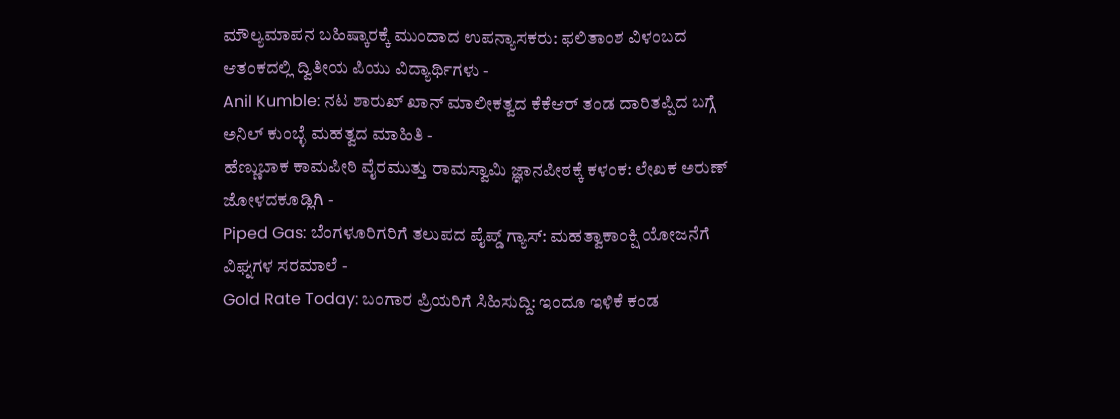ಮೌಲ್ಯಮಾಪನ ಬಹಿಷ್ಕಾರಕ್ಕೆ ಮುಂದಾದ ಉಪನ್ಯಾಸಕರು: ಫಲಿತಾಂಶ ವಿಳಂಬದ ಆತಂಕದಲ್ಲಿ ದ್ವಿತೀಯ ಪಿಯು ವಿದ್ಯಾರ್ಥಿಗಳು -
Anil Kumble: ನಟ ಶಾರುಖ್ ಖಾನ್ ಮಾಲೀಕತ್ವದ ಕೆಕೆಆರ್ ತಂಡ ದಾರಿತಪ್ಪಿದ ಬಗ್ಗೆ ಅನಿಲ್ ಕುಂಬ್ಳೆ ಮಹತ್ವದ ಮಾಹಿತಿ -
ಹೆಣ್ಣುಬಾಕ ಕಾಮಪೀಠಿ ವೈರಮುತ್ತು ರಾಮಸ್ವಾಮಿ ಜ್ಞಾನಪೀಠಕ್ಕೆ ಕಳಂಕ: ಲೇಖಕ ಅರುಣ್ ಜೋಳದಕೂಡ್ಲಿಗಿ -
Piped Gas: ಬೆಂಗಳೂರಿಗರಿಗೆ ತಲುಪದ ಪೈಪ್ಡ್ ಗ್ಯಾಸ್: ಮಹತ್ವಾಕಾಂಕ್ಷಿ ಯೋಜನೆಗೆ ವಿಘ್ನಗಳ ಸರಮಾಲೆ -
Gold Rate Today: ಬಂಗಾರ ಪ್ರಿಯರಿಗೆ ಸಿಹಿಸುದ್ದಿ: ಇಂದೂ ಇಳಿಕೆ ಕಂಡ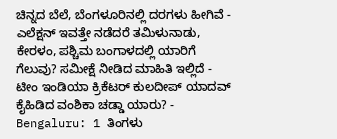ಚಿನ್ನದ ಬೆಲೆ, ಬೆಂಗಳೂರಿನಲ್ಲಿ ದರಗಳು ಹೀಗಿವೆ -
ಎಲೆಕ್ಷನ್ ಇವತ್ತೇ ನಡೆದರೆ ತಮಿಳುನಾಡು, ಕೇರಳಂ, ಪಶ್ಚಿಮ ಬಂಗಾಳದಲ್ಲಿ ಯಾರಿಗೆ ಗೆಲುವು? ಸಮೀಕ್ಷೆ ನೀಡಿದ ಮಾಹಿತಿ ಇಲ್ಲಿದೆ -
ಟೀಂ ಇಂಡಿಯಾ ಕ್ರಿಕೆಟರ್ ಕುಲದೀಪ್ ಯಾದವ್ ಕೈಹಿಡಿದ ವಂಶಿಕಾ ಚಡ್ಡಾ ಯಾರು? -
Bengaluru: 1 ತಿಂಗಳು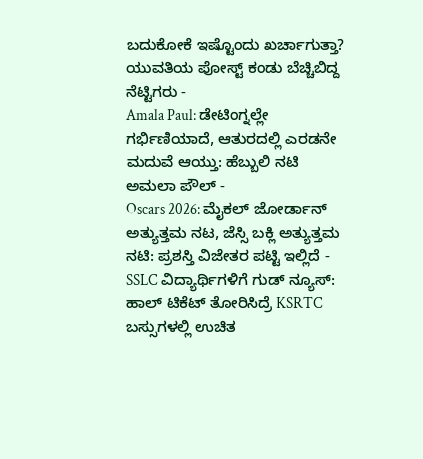ಬದುಕೋಕೆ ಇಷ್ಟೊಂದು ಖರ್ಚಾಗುತ್ತಾ? ಯುವತಿಯ ಪೋಸ್ಟ್ ಕಂಡು ಬೆಚ್ಚಿಬಿದ್ದ ನೆಟ್ಟಿಗರು -
Amala Paul: ಡೇಟಿಂಗ್ನಲ್ಲೇ ಗರ್ಭಿಣಿಯಾದೆ, ಆತುರದಲ್ಲಿ ಎರಡನೇ ಮದುವೆ ಆಯ್ತು: ಹೆಬ್ಬುಲಿ ನಟಿ ಅಮಲಾ ಪೌಲ್ -
Oscars 2026: ಮೈಕಲ್ ಜೋರ್ಡಾನ್ ಅತ್ಯುತ್ತಮ ನಟ, ಜೆಸ್ಸಿ ಬಕ್ಲಿ ಅತ್ಯುತ್ತಮ ನಟಿ: ಪ್ರಶಸ್ತಿ ವಿಜೇತರ ಪಟ್ಟಿ ಇಲ್ಲಿದೆ -
SSLC ವಿದ್ಯಾರ್ಥಿಗಳಿಗೆ ಗುಡ್ ನ್ಯೂಸ್: ಹಾಲ್ ಟಿಕೆಟ್ ತೋರಿಸಿದ್ರೆ KSRTC ಬಸ್ಸುಗಳಲ್ಲಿ ಉಚಿತ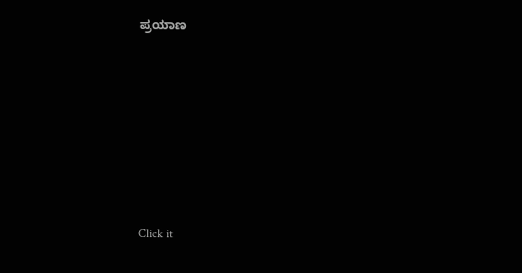ಪ್ರಯಾಣ












Click it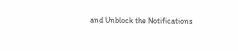and Unblock the Notifications